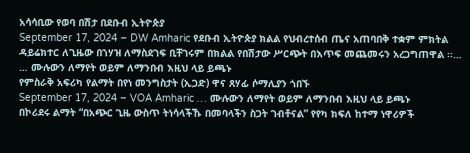አሳሳቢው የወባ በሽታ በደቡብ ኢትዮጵያ
September 17, 2024 – DW Amharic የደቡብ ኢትዮጵያ ክልል የህብረተሰብ ጤና አጠባበቅ ተቋም ምክትል ዳይሬክተር ለጊዜው በኀሃዝ ለማስደገፍ ቢቸገሩም በክልል የበሽታው ሥርጭት በእጥፍ መጨመሩን አረጋግጠዋል ፡፡… … ሙሉውን ለማየት ወይም ለማንበብ እዚህ ላይ ይጫኑ
የምስራቅ አፍሪካ የልማት በየነ መንግስታት (ኢጋድ) ዋና ጸሃፊ ሶማሊያን ጎበኙ
September 17, 2024 – VOA Amharic … ሙሉውን ለማየት ወይም ለማንበብ እዚህ ላይ ይጫኑ
በኮሪደሩ ልማት “በአጭር ጊዜ ውስጥ ትነሳላችኹ በመባላችን ስጋት ገብቶናል” የየካ ክፍለ ከተማ ነዋሪዎች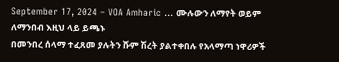September 17, 2024 – VOA Amharic … ሙሉውን ለማየት ወይም ለማንበብ እዚህ ላይ ይጫኑ
በመንበረ ሰላማ ተፈጸመ ያሉትን ሹም ሽረት ያልተቀበሉ የአላማጣ ነዋሪዎች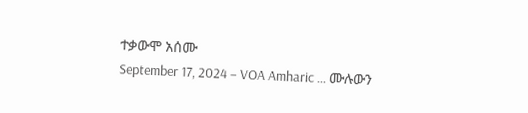ተቃውሞ አሰሙ
September 17, 2024 – VOA Amharic … ሙሉውን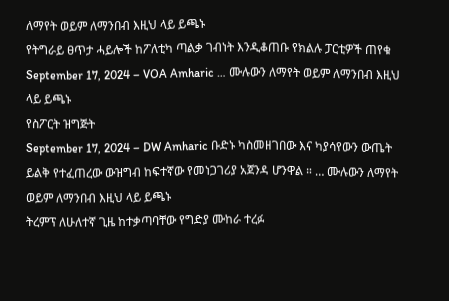ለማየት ወይም ለማንበብ እዚህ ላይ ይጫኑ
የትግራይ ፀጥታ ሓይሎች ከፖለቲካ ጣልቃ ገብነት እንዲቆጠቡ የክልሉ ፓርቲዎች ጠየቁ
September 17, 2024 – VOA Amharic … ሙሉውን ለማየት ወይም ለማንበብ እዚህ ላይ ይጫኑ
የስፖርት ዝግጅት
September 17, 2024 – DW Amharic ቡድኑ ካስመዘገበው እና ካያሳየውን ውጤት ይልቅ የተፈጠረው ውዝግብ ከፍተኛው የመነጋገሪያ አጀንዳ ሆንዋል ። … ሙሉውን ለማየት ወይም ለማንበብ እዚህ ላይ ይጫኑ
ትረምፕ ለሁለተኛ ጊዜ ከተቃጣባቸው የግድያ ሙከራ ተረፉ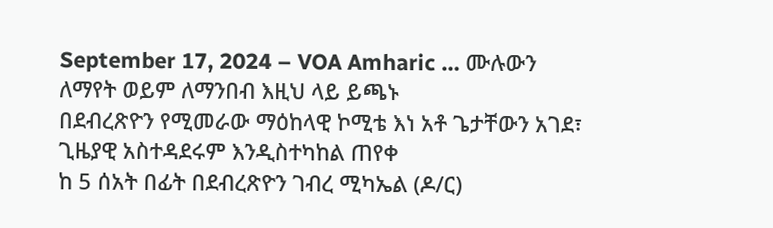September 17, 2024 – VOA Amharic … ሙሉውን ለማየት ወይም ለማንበብ እዚህ ላይ ይጫኑ
በደብረጽዮን የሚመራው ማዕከላዊ ኮሚቴ እነ አቶ ጌታቸውን አገደ፣ ጊዜያዊ አስተዳደሩም እንዲስተካከል ጠየቀ
ከ 5 ሰአት በፊት በደብረጽዮን ገብረ ሚካኤል (ዶ/ር)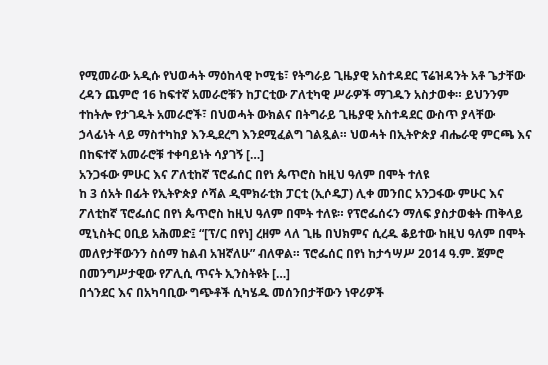የሚመራው አዲሱ የህወሓት ማዕከላዊ ኮሚቴ፣ የትግራይ ጊዜያዊ አስተዳደር ፕሬዝዳንት አቶ ጌታቸው ረዳን ጨምሮ 16 ከፍተኛ አመራሮቹን ከፓርቲው ፖለቲካዊ ሥራዎች ማገዱን አስታወቀ። ይህንንም ተከትሎ የታገዱት አመራሮች፣ በህወሓት ውክልና በትግራይ ጊዜያዊ አስተዳደር ውስጥ ያላቸው ኃላፊነት ላይ ማስተካከያ እንዲደረግ እንደሚፈልግ ገልጿል። ህወሓት በኢትዮጵያ ብሔራዊ ምርጫ እና በከፍተኛ አመራሮቹ ተቀባይነት ሳያገኝ […]
አንጋፋው ምሁር እና ፖለቲከኛ ፕሮፌሰር በየነ ጴጥሮስ ከዚህ ዓለም በሞት ተለዩ
ከ 3 ሰአት በፊት የኢትዮጵያ ሶሻል ዲሞክራቲክ ፓርቲ (ኢሶዴፓ) ሊቀ መንበር አንጋፋው ምሁር እና ፖለቲከኛ ፕሮፌሰር በየነ ጴጥሮስ ከዚህ ዓለም በሞት ተለዩ። የፕሮፌሰሩን ማለፍ ያስታወቁት ጠቅላይ ሚኒስትር ዐቢይ አሕመድ፤ “[ፕ/ር በየነ] ረዘም ላለ ጊዜ በህክምና ሲረዱ ቆይተው ከዚህ ዓለም በሞት መለየታቸውንን ስሰማ ከልብ አዝኛለሁ” ብለዋል። ፕሮፌሰር በየነ ከታኅሣሥ 2014 ዓ.ም. ጀምሮ በመንግሥታዊው የፖሊሲ ጥናት ኢንስትዩት […]
በጎንደር እና በአካባቢው ግጭቶች ሲካሄዱ መሰንበታቸውን ነዋሪዎች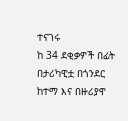ተናገሩ
ከ 34 ደቂቃዎች በፊት በታሪካዊቷ በጎንደር ከተማ እና በዙሪያዋ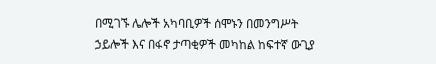በሚገኙ ሌሎች አካባቢዎች ሰሞኑን በመንግሥት ኃይሎች እና በፋኖ ታጣቂዎች መካከል ከፍተኛ ውጊያ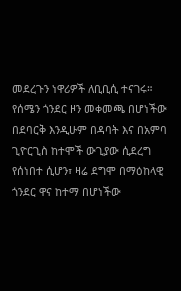መደረጉን ነዋሪዎች ለቢቢሲ ተናገሩ። የሰሜን ጎንደር ዞን መቀመጫ በሆነችው በደባርቅ እንዲሁም በዳባት እና በአምባ ጊዮርጊስ ከተሞች ውጊያው ሲደረግ የሰነበተ ሲሆን፣ ዛሬ ደግሞ በማዕከላዊ ጎንደር ዋና ከተማ በሆነችው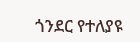ጎንደር የተለያዩ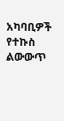አካባቢዎች የተኩስ ልውውጥ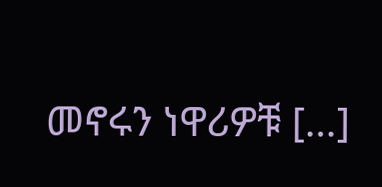መኖሩን ነዋሪዎቹ […]